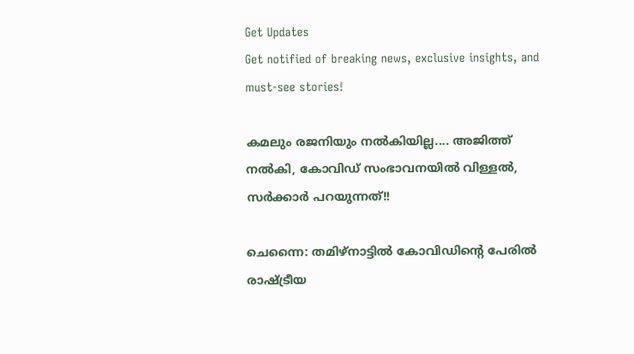Get Updates
Get notified of breaking news, exclusive insights, and must-see stories!

കമലും രജനിയും നല്‍കിയില്ല.... അജിത്ത് നല്‍കി, കോവിഡ് സംഭാവനയില്‍ വിള്ളല്‍, സര്‍ക്കാര്‍ പറയുന്നത്!!

ചെന്നൈ: തമിഴ്‌നാട്ടില്‍ കോവിഡിന്റെ പേരില്‍ രാഷ്ട്രീയ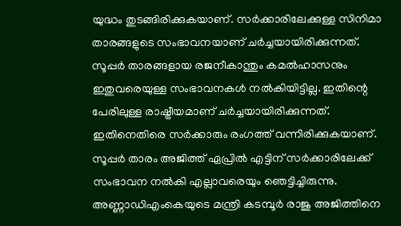യുദ്ധം തുടങ്ങിരിക്കുകയാണ്. സര്‍ക്കാരിലേക്കുള്ള സിനിമാ താരങ്ങളുടെ സംഭാവനയാണ് ചര്‍ച്ചയായിരിക്കുന്നത്. സൂപ്പര്‍ താരങ്ങളായ രജനീകാന്തും കമല്‍ഹാസനും ഇതുവരെയുള്ള സംഭാവനകള്‍ നല്‍കിയിട്ടില്ല. ഇതിന്റെ പേരിലുള്ള രാഷ്ട്രീയമാണ് ചര്‍ച്ചയായിരിക്കുന്നത്. ഇതിനെതിരെ സര്‍ക്കാരും രംഗത്ത് വന്നിരിക്കുകയാണ്. സൂപ്പര്‍ താരം അജിത്ത് ഏപ്രില്‍ എട്ടിന് സര്‍ക്കാരിലേക്ക് സംഭാവന നല്‍കി എല്ലാവരെയും ഞെട്ടിച്ചിരുന്നു. അണ്ണാഡിഎംകെയുടെ മന്ത്രി കടമ്പൂര്‍ രാജു അജിത്തിനെ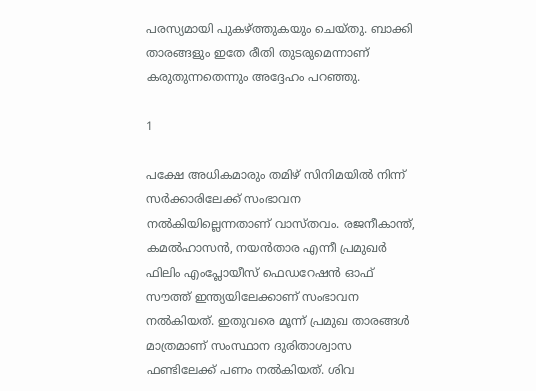പരസ്യമായി പുകഴ്ത്തുകയും ചെയ്തു. ബാക്കി താരങ്ങളും ഇതേ രീതി തുടരുമെന്നാണ് കരുതുന്നതെന്നും അദ്ദേഹം പറഞ്ഞു.

1

പക്ഷേ അധികമാരും തമിഴ് സിനിമയില്‍ നിന്ന് സര്‍ക്കാരിലേക്ക് സംഭാവന നല്‍കിയില്ലെന്നതാണ് വാസ്തവം. രജനീകാന്ത്, കമല്‍ഹാസന്‍, നയന്‍താര എന്നീ പ്രമുഖര്‍ ഫിലിം എംപ്ലോയീസ് ഫെഡറേഷന്‍ ഓഫ് സൗത്ത് ഇന്ത്യയിലേക്കാണ് സംഭാവന നല്‍കിയത്. ഇതുവരെ മൂന്ന് പ്രമുഖ താരങ്ങള്‍ മാത്രമാണ് സംസ്ഥാന ദുരിതാശ്വാസ ഫണ്ടിലേക്ക് പണം നല്‍കിയത്. ശിവ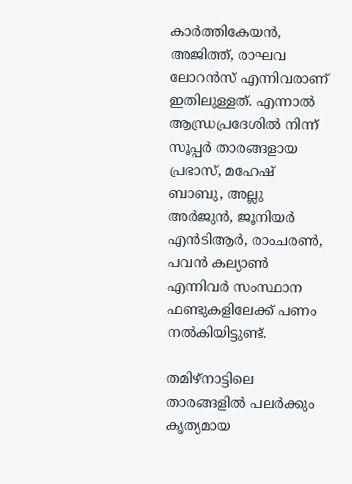കാര്‍ത്തികേയന്‍, അജിത്ത്, രാഘവ ലോറന്‍സ് എന്നിവരാണ് ഇതിലുള്ളത്. എന്നാല്‍ ആന്ധ്രപ്രദേശില്‍ നിന്ന് സൂപ്പര്‍ താരങ്ങളായ പ്രഭാസ്, മഹേഷ് ബാബു, അല്ലു അര്‍ജുന്‍, ജൂനിയര്‍ എന്‍ടിആര്‍, രാംചരണ്‍, പവന്‍ കല്യാണ്‍ എന്നിവര്‍ സംസ്ഥാന ഫണ്ടുകളിലേക്ക് പണം നല്‍കിയിട്ടുണ്ട്.

തമിഴ്‌നാട്ടിലെ താരങ്ങളില്‍ പലര്‍ക്കും കൃത്യമായ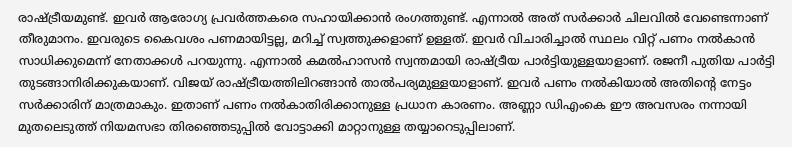രാഷ്ട്രീയമുണ്ട്. ഇവര്‍ ആരോഗ്യ പ്രവര്‍ത്തകരെ സഹായിക്കാന്‍ രംഗത്തുണ്ട്. എന്നാല്‍ അത് സര്‍ക്കാര്‍ ചിലവില്‍ വേണ്ടെന്നാണ് തീരുമാനം. ഇവരുടെ കൈവശം പണമായിട്ടല്ല, മറിച്ച് സ്വത്തുക്കളാണ് ഉള്ളത്. ഇവര്‍ വിചാരിച്ചാല്‍ സ്ഥലം വിറ്റ് പണം നല്‍കാന്‍ സാധിക്കുമെന്ന് നേതാക്കള്‍ പറയുന്നു. എന്നാല്‍ കമല്‍ഹാസന്‍ സ്വന്തമായി രാഷ്ട്രീയ പാര്‍ട്ടിയുള്ളയാളാണ്. രജനീ പുതിയ പാര്‍ട്ടി തുടങ്ങാനിരിക്കുകയാണ്. വിജയ് രാഷ്ട്രീയത്തിലിറങ്ങാന്‍ താല്‍പര്യമുള്ളയാളാണ്. ഇവര്‍ പണം നല്‍കിയാല്‍ അതിന്റെ നേട്ടം സര്‍ക്കാരിന് മാത്രമാകും. ഇതാണ് പണം നല്‍കാതിരിക്കാനുള്ള പ്രധാന കാരണം. അണ്ണാ ഡിഎംകെ ഈ അവസരം നന്നായി മുതലെടുത്ത് നിയമസഭാ തിരഞ്ഞെടുപ്പില്‍ വോട്ടാക്കി മാറ്റാനുള്ള തയ്യാറെടുപ്പിലാണ്.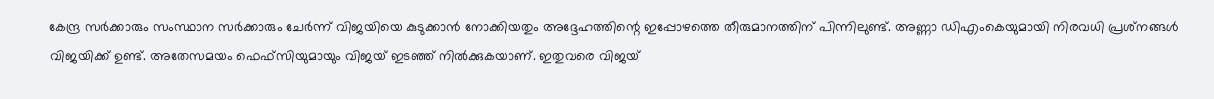കേന്ദ്ര സര്‍ക്കാരും സംസ്ഥാന സര്‍ക്കാരും ചേര്‍ന്ന് വിജയിയെ കുടുക്കാന്‍ നോക്കിയതും അദ്ദേഹത്തിന്റെ ഇപ്പോഴത്തെ തീരുമാനത്തിന് പിന്നിലുണ്ട്. അണ്ണാ ഡിഎംകെയുമായി നിരവധി പ്രശ്‌നങ്ങള്‍ വിജയിക്ക് ഉണ്ട്. അതേസമയം ഫെഫ്‌സിയുമായും വിജയ് ഇടഞ്ഞ് നില്‍ക്കുകയാണ്. ഇതുവരെ വിജയ്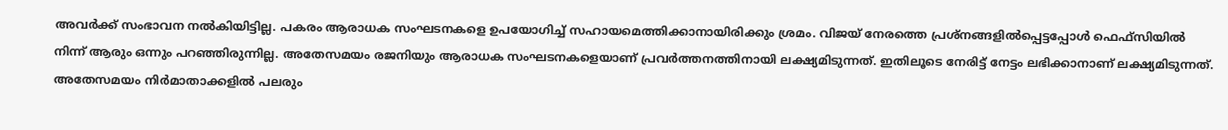അവര്‍ക്ക് സംഭാവന നല്‍കിയിട്ടില്ല. പകരം ആരാധക സംഘടനകളെ ഉപയോഗിച്ച് സഹായമെത്തിക്കാനായിരിക്കും ശ്രമം. വിജയ് നേരത്തെ പ്രശ്‌നങ്ങളില്‍പ്പെട്ടപ്പോള്‍ ഫെഫ്‌സിയില്‍ നിന്ന് ആരും ഒന്നും പറഞ്ഞിരുന്നില്ല. അതേസമയം രജനിയും ആരാധക സംഘടനകളെയാണ് പ്രവര്‍ത്തനത്തിനായി ലക്ഷ്യമിടുന്നത്. ഇതിലൂടെ നേരിട്ട് നേട്ടം ലഭിക്കാനാണ് ലക്ഷ്യമിടുന്നത്. അതേസമയം നിര്‍മാതാക്കളില്‍ പലരും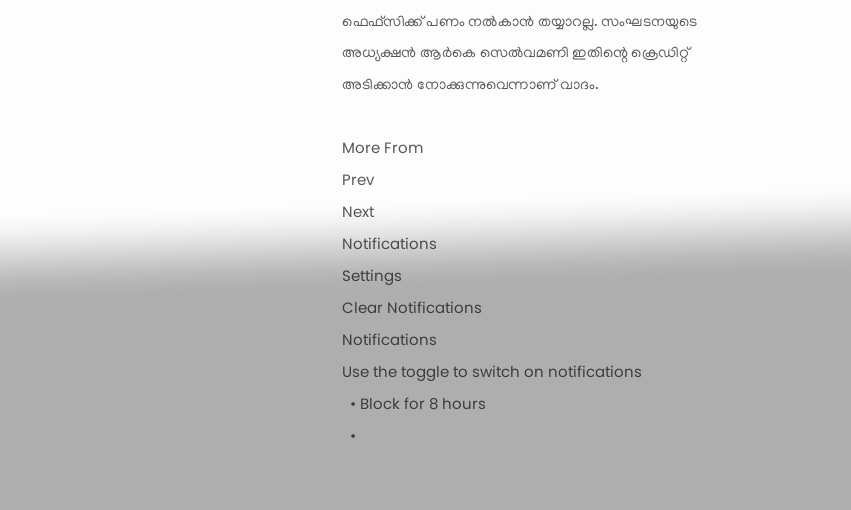ഫെഫ്‌സിക്ക് പണം നല്‍കാന്‍ തയ്യാറല്ല. സംഘടനയുടെ അധ്യക്ഷന്‍ ആര്‍കെ സെല്‍വമണി ഇതിന്റെ ക്രെഡിറ്റ് അടിക്കാന്‍ നോക്കുന്നുവെന്നാണ് വാദം.

More From
Prev
Next
Notifications
Settings
Clear Notifications
Notifications
Use the toggle to switch on notifications
  • Block for 8 hours
  •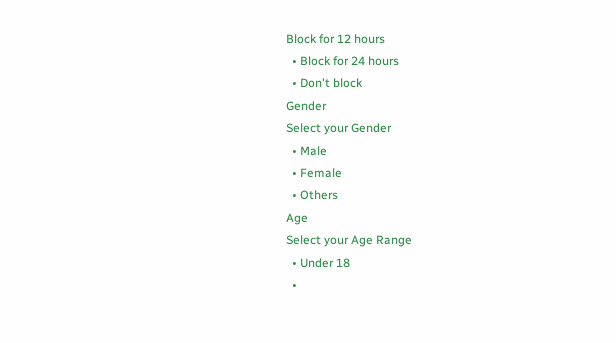Block for 12 hours
  • Block for 24 hours
  • Don't block
Gender
Select your Gender
  • Male
  • Female
  • Others
Age
Select your Age Range
  • Under 18
  •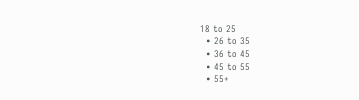18 to 25
  • 26 to 35
  • 36 to 45
  • 45 to 55
  • 55+